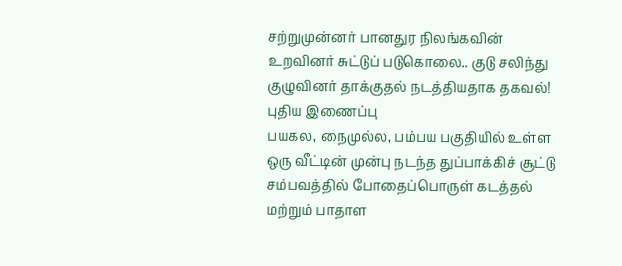சற்றுமுன்னர் பானதுர நிலங்கவின் உறவினர் சுட்டுப் படுகொலை.. குடு சலிந்து குழுவினர் தாக்குதல் நடத்தியதாக தகவல்!
புதிய இணைப்பு
பயகல, நைமுல்ல, பம்பய பகுதியில் உள்ள ஒரு வீட்டின் முன்பு நடந்த துப்பாக்கிச் சூட்டு சம்பவத்தில் போதைப்பொருள் கடத்தல் மற்றும் பாதாள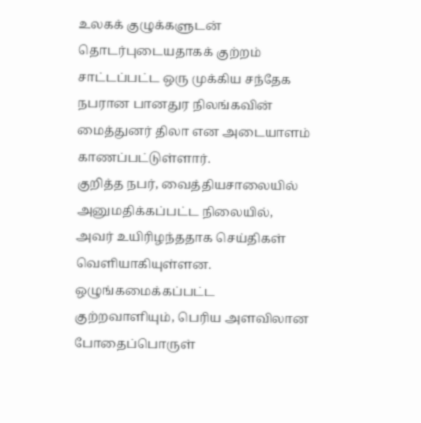உலகக் குழுக்களுடன் தொடர்புடையதாகக் குற்றம் சாட்டப்பட்ட ஒரு முக்கிய சந்தேக நபரான பானதுர நிலங்கவின் மைத்துனர் திலா என அடையாளம் காணப்பட்டுள்ளார்.
குறித்த நபர், வைத்தியசாலையில் அனுமதிக்கப்பட்ட நிலையில், அவர் உயிரிழந்ததாக செய்திகள் வெளியாகியுள்ளன.
ஒழுங்கமைக்கப்பட்ட குற்றவாளியும், பெரிய அளவிலான போதைப்பொருள்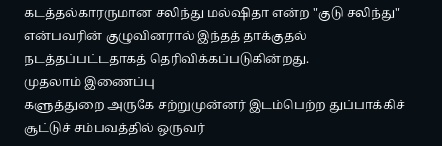கடத்தல்காரருமான சலிந்து மல்ஷிதா என்ற "குடு சலிந்து" என்பவரின் குழுவினரால் இந்தத் தாக்குதல் நடத்தப்பட்டதாகத் தெரிவிக்கப்படுகின்றது.
முதலாம் இணைப்பு
களுத்துறை அருகே சற்றுமுன்னர் இடம்பெற்ற துப்பாக்கிச் சூட்டுச் சம்பவத்தில் ஒருவர்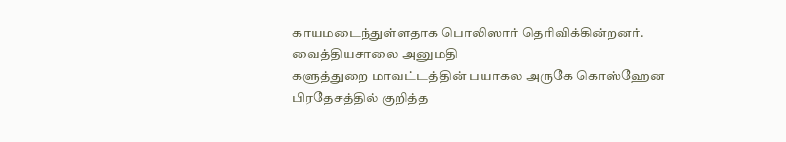காயமடைந்துள்ளதாக பொலிஸார் தெரிவிக்கின்றனர்.
வைத்தியசாலை அனுமதி
களுத்துறை மாவட்டத்தின் பயாகல அருகே கொஸ்ஹேன பிரதேசத்தில் குறித்த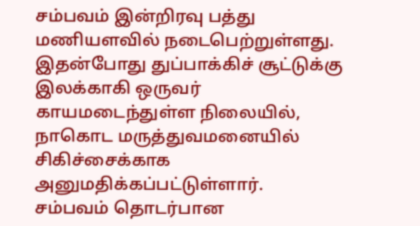சம்பவம் இன்றிரவு பத்து மணியளவில் நடைபெற்றுள்ளது.
இதன்போது துப்பாக்கிச் சூட்டுக்கு இலக்காகி ஒருவர் காயமடைந்துள்ள நிலையில், நாகொட மருத்துவமனையில் சிகிச்சைக்காக அனுமதிக்கப்பட்டுள்ளார்.
சம்பவம் தொடர்பான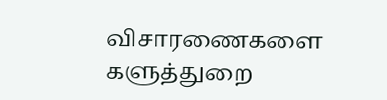விசாரணைகளை களுத்துறை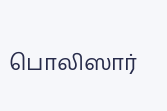பொலிஸார்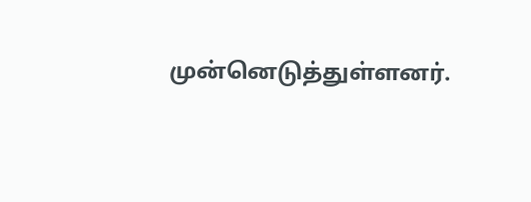முன்னெடுத்துள்ளனர்.